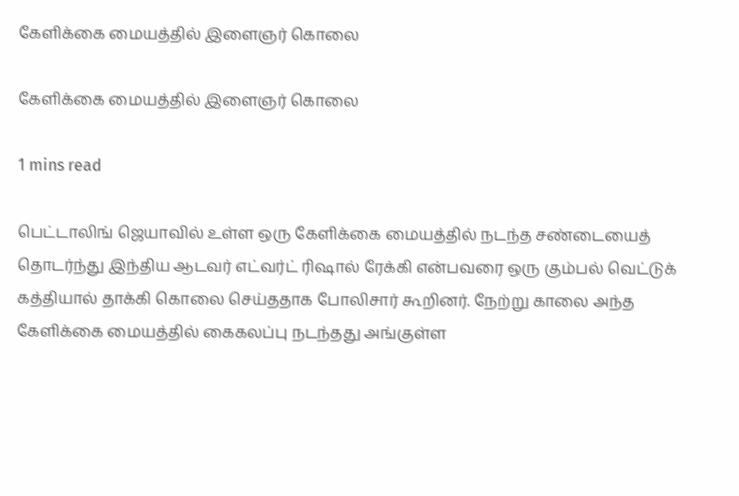கேளிக்கை மையத்தில் இளைஞர் கொலை

கேளிக்கை மையத்தில் இளைஞர் கொலை

1 mins read

பெட்டாலிங் ஜெயாவில் உள்ள ஒரு கேளிக்கை மையத்தில் நடந்த சண்டையைத் தொடர்ந்து இந்திய ஆடவர் எட்வர்ட் ரிஷால் ரேக்கி என்பவரை ஒரு கும்பல் வெட்டுக் கத்தியால் தாக்கி கொலை செய்ததாக போலிசார் கூறினர். நேற்று காலை அந்த கேளிக்கை மையத்தில் கைகலப்பு நடந்தது அங்குள்ள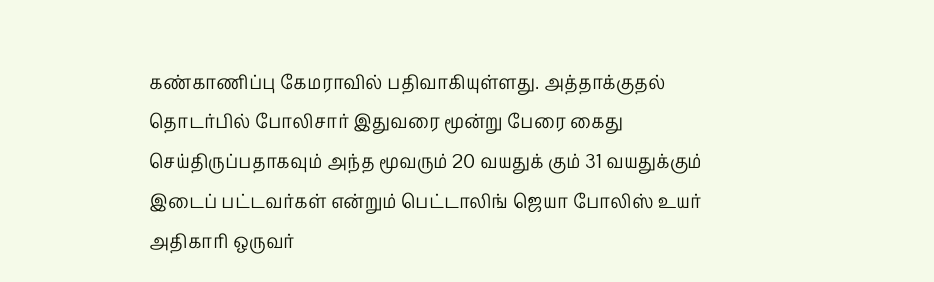கண்காணிப்பு கேமராவில் பதிவாகியுள்ளது. அத்தாக்குதல் தொடர்பில் போலிசார் இதுவரை மூன்று பேரை கைது செய்திருப்பதாகவும் அந்த மூவரும் 20 வயதுக் கும் 31 வயதுக்கும் இடைப் பட்டவர்கள் என்றும் பெட்டாலிங் ஜெயா போலிஸ் உயர் அதிகாரி ஒருவர்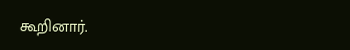கூறினார்.